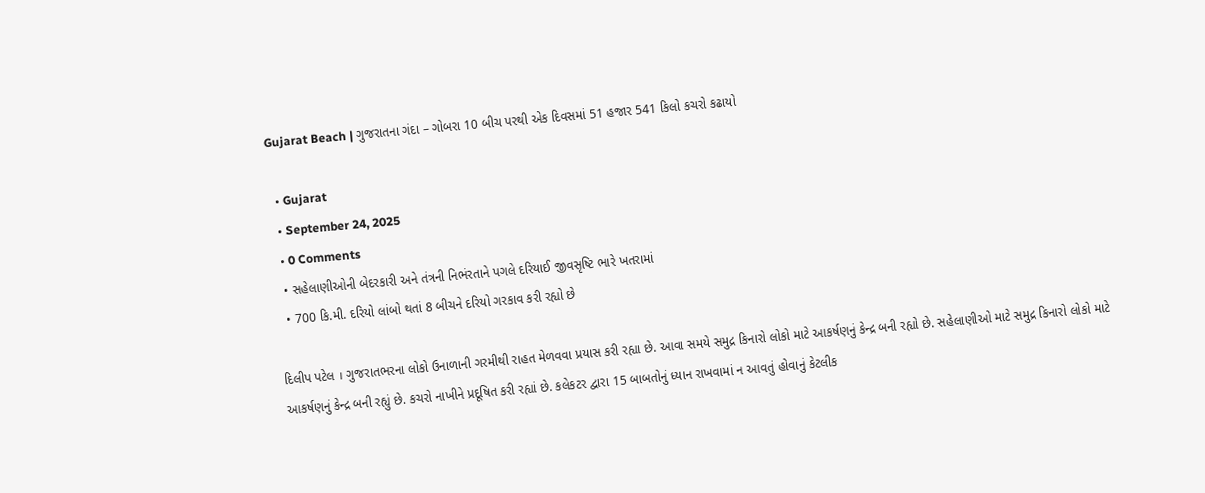Gujarat Beach | ગુજરાતના ગંદા – ગોબરા 10 બીચ પરથી એક દિવસમાં 51 હજાર 541 કિલો કચરો કઢાયો

  • Gujarat
  • September 24, 2025
  • 0 Comments
  • સહેલાણીઓની બેદરકારી અને તંત્રની નિભંરતાને પગલે દરિયાઈ જીવસૃષ્ટિ ભારે ખતરામાં
  • 700 કિ.મી. દરિયો લાંબો થતાં 8 બીચને દરિયો ગરકાવ કરી રહ્યો છે

દિલીપ પટેલ । ગુજરાતભરના લોકો ઉનાળાની ગરમીથી રાહત મેળવવા પ્રયાસ કરી રહ્યા છે. આવા સમયે સમુદ્ર કિનારો લોકો માટે આકર્ષણનું કેન્દ્ર બની રહ્યો છે. સહેલાણીઓ માટે સમુદ્ર કિનારો લોકો માટે આકર્ષણનું કેન્દ્ર બની રહ્યું છે. કચરો નાખીને પ્રદૂષિત કરી રહ્યાં છે. કલેકટર દ્વારા 15 બાબતોનું ધ્યાન રાખવામાં ન આવતું હોવાનું કેટલીક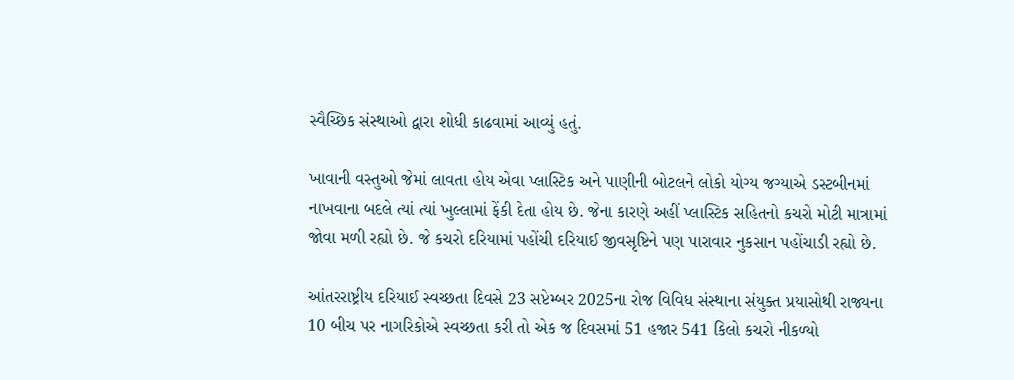સ્વૈચ્છિક સંસ્થાઓ દ્વારા શોધી કાઢવામાં આવ્યું હતું.

ખાવાની વસ્તુઓ જેમાં લાવતા હોય એવા પ્લાસ્ટિક અને પાણીની બોટલને લોકો યોગ્ય જગ્યાએ ડસ્ટબીનમાં નાખવાના બદલે ત્યાં ત્યાં ખુલ્લામાં ફેંકી દેતા હોય છે. જેના કારણે અહીં પ્લાસ્ટિક સહિતનો કચરો મોટી માત્રામાં જોવા મળી રહ્યો છે. જે કચરો દરિયામાં પહોંચી દરિયાઈ જીવસૃષ્ટિને પણ પારાવાર નુકસાન પહોંચાડી રહ્યો છે.

આંતરરાષ્ટ્રીય દરિયાઈ સ્વચ્છતા દિવસે 23 સપ્ટેમ્બર 2025ના રોજ વિવિધ સંસ્થાના સંયુક્ત પ્રયાસોથી રાજ્યના 10 બીચ પર નાગરિકોએ સ્વચ્છતા કરી તો એક જ દિવસમાં 51 હજાર 541 કિલો કચરો નીકળ્યો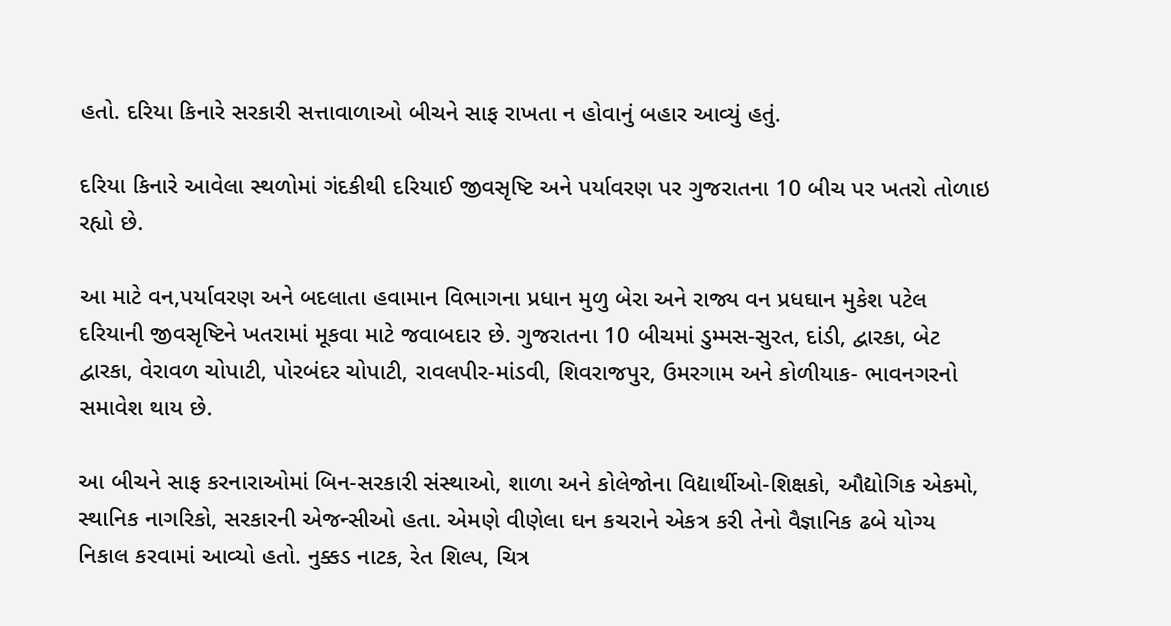હતો. દરિયા કિનારે સરકારી સત્તાવાળાઓ બીચને સાફ રાખતા ન હોવાનું બહાર આવ્યું હતું.

દરિયા કિનારે આવેલા સ્થળોમાં ગંદકીથી દરિયાઈ જીવસૃષ્ટિ અને પર્યાવરણ પર ગુજરાતના 10 બીચ પર ખતરો તોળાઇ રહ્યો છે.

આ માટે વન,પર્યાવરણ અને બદલાતા હવામાન વિભાગના પ્રધાન મુળુ બેરા અને રાજ્ય વન પ્રધઘાન મુકેશ પટેલ દરિયાની જીવસૃષ્ટિને ખતરામાં મૂકવા માટે જવાબદાર છે. ગુજરાતના 10 બીચમાં ડુમ્મસ-સુરત, દાંડી, દ્વારકા, બેટ દ્વારકા, વેરાવળ ચોપાટી, પોરબંદર ચોપાટી, રાવલપીર-માંડવી, શિવરાજપુર, ઉમરગામ અને કોળીયાક- ભાવનગરનો સમાવેશ થાય છે.

આ બીચને સાફ કરનારાઓમાં બિન-સરકારી સંસ્થાઓ, શાળા અને કોલેજોના વિદ્યાર્થીઓ-શિક્ષકો, ઔદ્યોગિક એકમો, સ્થાનિક નાગરિકો, સરકારની એજન્સીઓ હતા. એમણે વીણેલા ઘન કચરાને એકત્ર કરી તેનો વૈજ્ઞાનિક ઢબે યોગ્ય નિકાલ કરવામાં આવ્યો હતો. નુક્કડ નાટક, રેત શિલ્પ, ચિત્ર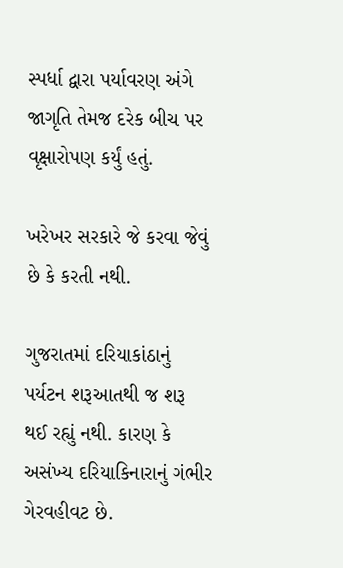સ્પર્ધા દ્વારા પર્યાવરણ અંગે જાગૃતિ તેમજ દરેક બીચ પર વૃક્ષારોપણ કર્યું હતું.

ખરેખર સરકારે જે કરવા જેવું છે કે કરતી નથી.

ગુજરાતમાં દરિયાકાંઠાનું પર્યટન શરૂઆતથી જ શરૂ થઈ રહ્યું નથી. કારણ કે અસંખ્ય દરિયાકિનારાનું ગંભીર ગેરવહીવટ છે.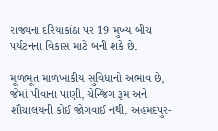રાજ્યના દરિયાકાંઠા પર 19 મુખ્ય બીચ પર્યટનના વિકાસ માટે બની શકે છે.

મૂળભૂત માળખાકીય સુવિધાનો અભાવ છે, જેમાં પીવાના પાણી, ચેન્જિંગ રૂમ અને શૌચાલયની કોઈ જોગવાઈ નથી. અહમદપુર-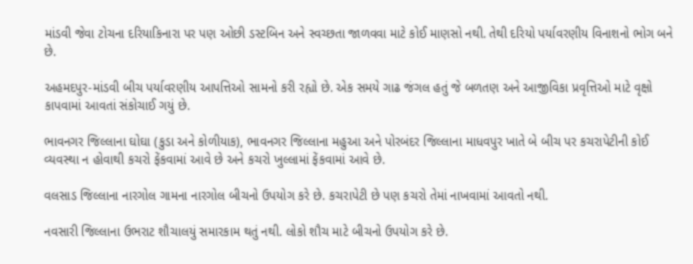માંડવી જેવા ટોચના દરિયાકિનારા પર પણ ઓછી ડસ્ટબિન અને સ્વચ્છતા જાળવવા માટે કોઈ માણસો નથી. તેથી દરિયો પર્યાવરણીય વિનાશનો ભોગ બને છે.

અહમદપુર-માંડવી બીચ પર્યાવરણીય આપત્તિઓ સામનો કરી રહ્યો છે. એક સમયે ગાઢ જંગલ હતું જે બળતણ અને આજીવિકા પ્રવૃત્તિઓ માટે વૃક્ષો કાપવામાં આવતાં સંકોચાઈ ગયું છે.

ભાવનગર જિલ્લાના ઘોઘા (કુડા અને કોળીયાક), ભાવનગર જિલ્લાના મહુઆ અને પોરબંદર જિલ્લાના માધવપુર ખાતે બે બીચ પર કચરાપેટીની કોઈ વ્યવસ્થા ન હોવાથી કચરો ફેંકવામાં આવે છે અને કચરો ખુલ્લામાં ફેંકવામાં આવે છે.

વલસાડ જિલ્લાના નારગોલ ગામના નારગોલ બીચનો ઉપયોગ કરે છે. કચરાપેટી છે પણ કચરો તેમાં નાખવામાં આવતો નથી.

નવસારી જિલ્લાના ઉભરાટ શૌચાલયું સમારકામ થતું નથી. લોકો શૌચ માટે બીચનો ઉપયોગ કરે છે.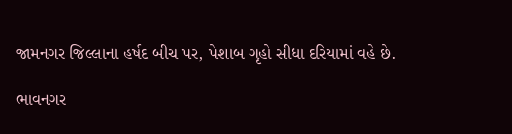જામનગર જિલ્લાના હર્ષદ બીચ પર, પેશાબ ગૃહો સીધા દરિયામાં વહે છે.

ભાવનગર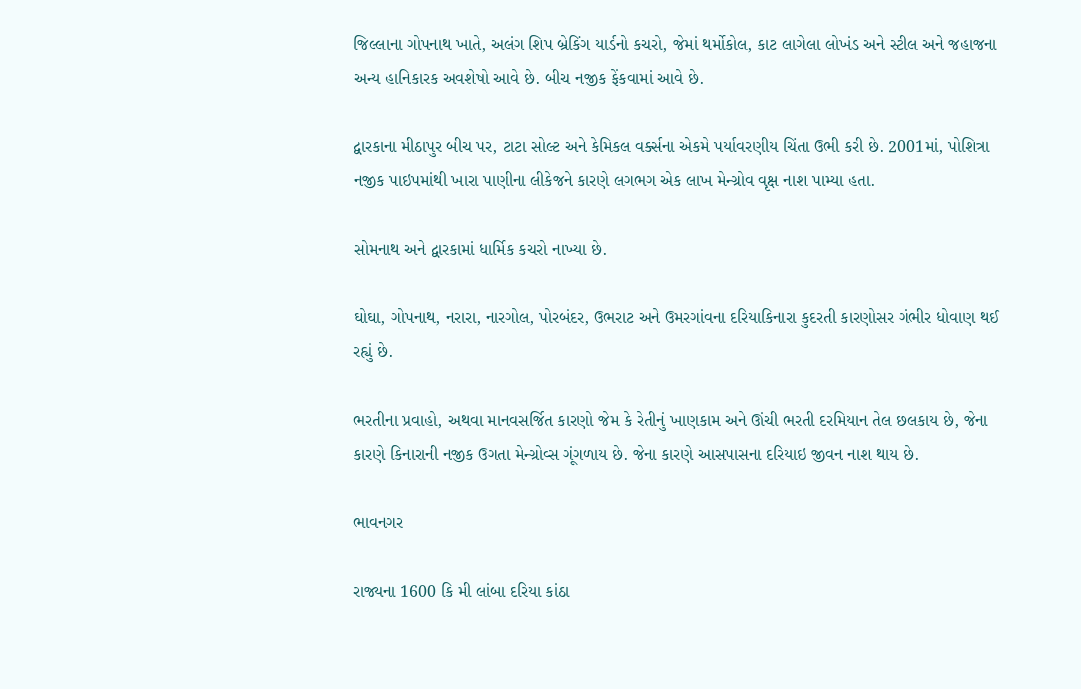જિલ્લાના ગોપનાથ ખાતે, અલંગ શિપ બ્રેકિંગ યાર્ડનો કચરો, જેમાં થર્મોકોલ, કાટ લાગેલા લોખંડ અને સ્ટીલ અને જહાજના અન્ય હાનિકારક અવશેષો આવે છે. બીચ નજીક ફેંકવામાં આવે છે.

દ્વારકાના મીઠાપુર બીચ પર, ટાટા સોલ્ટ અને કેમિકલ વર્ક્સના એકમે પર્યાવરણીય ચિંતા ઉભી કરી છે. 2001માં, પોશિત્રા નજીક પાઇપમાંથી ખારા પાણીના લીકેજને કારણે લગભગ એક લાખ મેન્ગ્રોવ વૃક્ષ નાશ પામ્યા હતા.

સોમનાથ અને દ્વારકામાં ધાર્મિક કચરો નાખ્યા છે.

ઘોઘા, ગોપનાથ, નરારા, નારગોલ, પોરબંદર, ઉભરાટ અને ઉમરગાંવના દરિયાકિનારા કુદરતી કારણોસર ગંભીર ધોવાણ થઈ રહ્યું છે.

ભરતીના પ્રવાહો, અથવા માનવસર્જિત કારણો જેમ કે રેતીનું ખાણકામ અને ઊંચી ભરતી દરમિયાન તેલ છલકાય છે, જેના કારણે કિનારાની નજીક ઉગતા મેન્ગ્રોવ્સ ગૂંગળાય છે. જેના કારણે આસપાસના દરિયાઇ જીવન નાશ થાય છે.

ભાવનગર

રાજ્યના 1600 કિ મી લાંબા દરિયા કાંઠા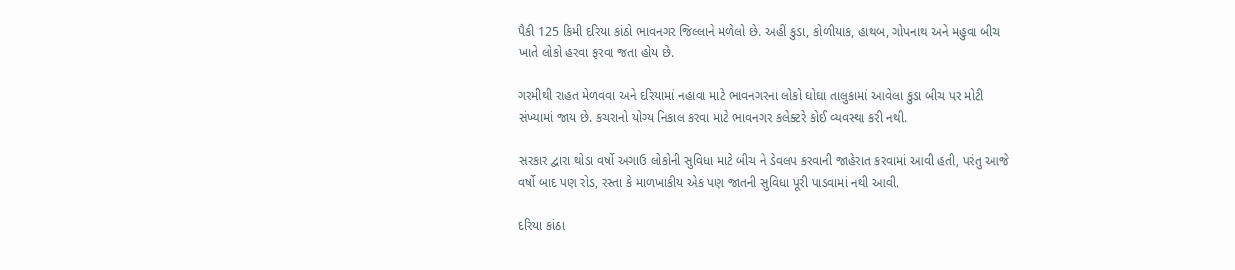પૈકી 125 કિમી દરિયા કાંઠો ભાવનગર જિલ્લાને મળેલો છે. અહીં કુડા, કોળીયાક, હાથબ, ગોપનાથ અને મહુવા બીચ ખાતે લોકો હરવા ફરવા જતા હોય છે.

ગરમીથી રાહત મેળવવા અને દરિયામાં નહાવા માટે ભાવનગરના લોકો ઘોઘા તાલુકામાં આવેલા કુડા બીચ પર મોટી સંખ્યામાં જાય છે. કચરાનો યોગ્ય નિકાલ કરવા માટે ભાવનગર કલેક્ટરે કોઈ વ્યવસ્થા કરી નથી.

સરકાર દ્વારા થોડા વર્ષો અગાઉ લોકોની સુવિધા માટે બીચ ને ડેવલપ કરવાની જાહેરાત કરવામાં આવી હતી, પરંતુ આજે વર્ષો બાદ પણ રોડ, રસ્તા કે માળખાકીય એક પણ જાતની સુવિધા પૂરી પાડવામાં નથી આવી.

દરિયા કાંઠા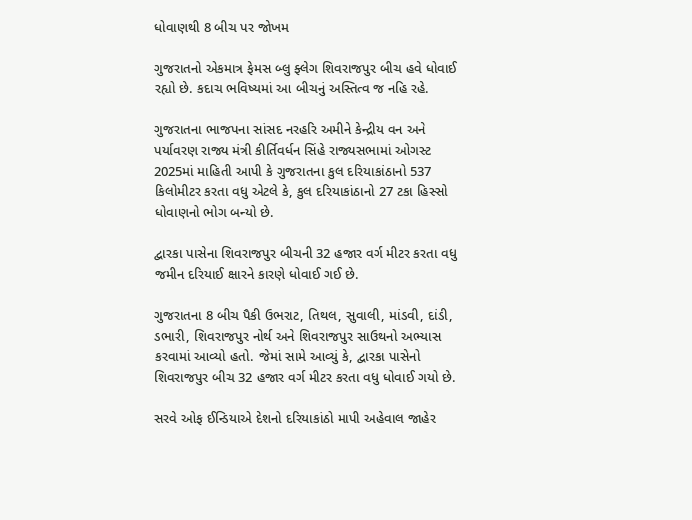ધોવાણથી 8 બીચ પર જોખમ

ગુજરાતનો એકમાત્ર ફેમસ બ્લુ ફ્લેગ શિવરાજપુર બીચ હવે ધોવાઈ રહ્યો છે. કદાચ ભવિષ્યમાં આ બીચનું અસ્તિત્વ જ નહિ રહે.

ગુજરાતના ભાજપના સાંસદ નરહરિ અમીને કેન્દ્રીય વન અને પર્યાવરણ રાજ્ય મંત્રી કીર્તિવર્ધન સિંહે રાજ્યસભામાં ઓગસ્ટ 2025માં માહિતી આપી કે ગુજરાતના કુલ દરિયાકાંઠાનો 537 કિલોમીટર કરતા વધુ એટલે કે, કુલ દરિયાકાંઠાનો 27 ટકા હિસ્સો ધોવાણનો ભોગ બન્યો છે.

દ્વારકા પાસેના શિવરાજપુર બીચની 32 હજાર વર્ગ મીટર કરતા વધુ જમીન દરિયાઈ ક્ષારને કારણે ધોવાઈ ગઈ છે.

ગુજરાતના 8 બીચ પૈકી ઉભરાટ, તિથલ, સુવાલી, માંડવી, દાંડી, ડભારી, શિવરાજપુર નોર્થ અને શિવરાજપુર સાઉથનો અભ્યાસ કરવામાં આવ્યો હતો. જેમાં સામે આવ્યું કે, દ્વારકા પાસેનો શિવરાજપુર બીચ 32 હજાર વર્ગ મીટર કરતા વધુ ધોવાઈ ગયો છે.

સરવે ઓફ ઈન્ડિયાએ દેશનો દરિયાકાંઠો માપી અહેવાલ જાહેર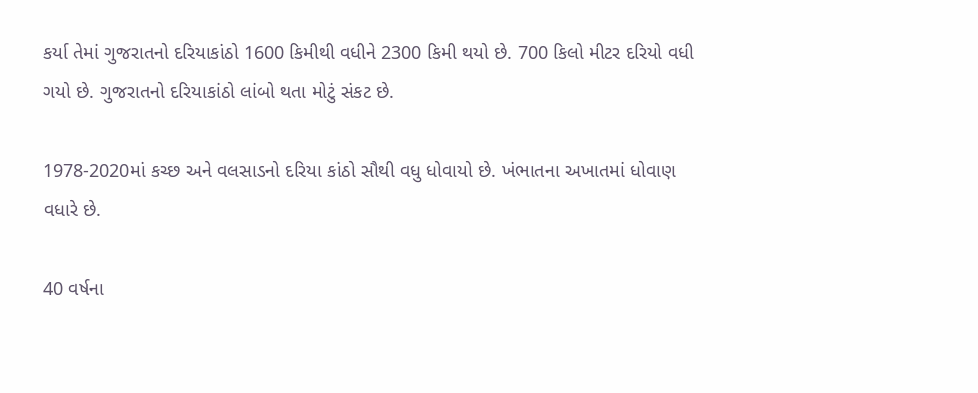કર્યા તેમાં ગુજરાતનો દરિયાકાંઠો 1600 કિમીથી વધીને 2300 કિમી થયો છે. 700 કિલો મીટર દરિયો વધી ગયો છે. ગુજરાતનો દરિયાકાંઠો લાંબો થતા મોટું સંકટ છે.

1978-2020માં કચ્છ અને વલસાડનો દરિયા કાંઠો સૌથી વધુ ધોવાયો છે. ખંભાતના અખાતમાં ધોવાણ વધારે છે.

40 વર્ષના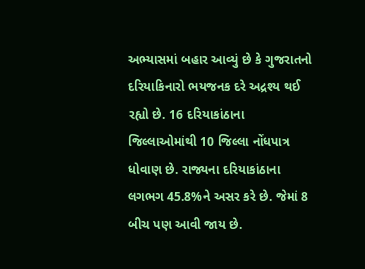અભ્યાસમાં બહાર આવ્યું છે કે ગુજરાતનો દરિયાકિનારો ભયજનક દરે અદ્રશ્ય થઈ રહ્યો છે. 16 દરિયાકાંઠાના જિલ્લાઓમાંથી 10 જિલ્લા નોંધપાત્ર ધોવાણ છે. રાજ્યના દરિયાકાંઠાના લગભગ 45.8%ને અસર કરે છે. જેમાં 8 બીચ પણ આવી જાય છે.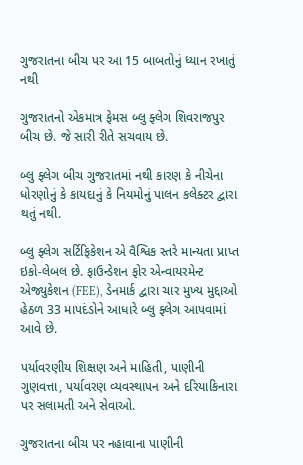ગુજરાતના બીચ પર આ 15 બાબતોનું ધ્યાન રખાતું નથી

ગુજરાતનો એકમાત્ર ફેમસ બ્લુ ફ્લેગ શિવરાજપુર બીચ છે. જે સારી રીતે સચવાય છે.

બ્લુ ફ્લેગ બીચ ગુજરાતમાં નથી કારણ કે નીચેના ધોરણોનું કે કાયદાનું કે નિયમોનું પાલન કલેક્ટર દ્વારા થતું નથી.

બ્લુ ફ્લેગ સર્ટિફિકેશન એ વૈશ્વિક સ્તરે માન્યતા પ્રાપ્ત ઇકો-લેબલ છે. ફાઉન્ડેશન ફોર એન્વાયરમેન્ટ એજ્યુકેશન (FEE), ડેનમાર્ક દ્વારા ચાર મુખ્ય મુદ્દાઓ હેઠળ 33 માપદંડોને આધારે બ્લુ ફ્લેગ આપવામાં આવે છે.

પર્યાવરણીય શિક્ષણ અને માહિતી, પાણીની ગુણવત્તા, પર્યાવરણ વ્યવસ્થાપન અને દરિયાકિનારા પર સલામતી અને સેવાઓ.

ગુજરાતના બીચ પર નહાવાના પાણીની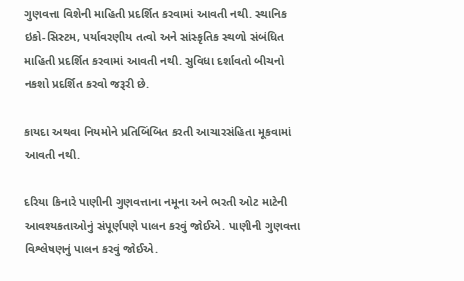ગુણવત્તા વિશેની માહિતી પ્રદર્શિત કરવામાં આવતી નથી. સ્થાનિક ઇકો-સિસ્ટમ, પર્યાવરણીય તત્વો અને સાંસ્કૃતિક સ્થળો સંબંધિત માહિતી પ્રદર્શિત કરવામાં આવતી નથી. સુવિધા દર્શાવતો બીચનો નકશો પ્રદર્શિત કરવો જરૂરી છે.

કાયદા અથવા નિયમોને પ્રતિબિંબિત કરતી આચારસંહિતા મૂકવામાં આવતી નથી.

દરિયા કિનારે પાણીની ગુણવત્તાના નમૂના અને ભરતી ઓટ માટેની આવશ્યકતાઓનું સંપૂર્ણપણે પાલન કરવું જોઈએ. પાણીની ગુણવત્તા વિશ્લેષણનું પાલન કરવું જોઈએ.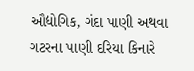ઔદ્યોગિક, ગંદા પાણી અથવા ગટરના પાણી દરિયા કિનારે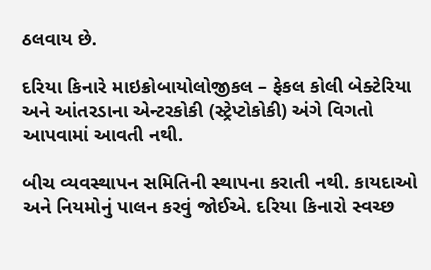ઠલવાય છે.

દરિયા કિનારે માઇક્રોબાયોલોજીકલ – ફેકલ કોલી બેક્ટેરિયા અને આંતરડાના એન્ટરકોકી (સ્ટ્રેપ્ટોકોકી) અંગે વિગતો આપવામાં આવતી નથી.

બીચ વ્યવસ્થાપન સમિતિની સ્થાપના કરાતી નથી. કાયદાઓ અને નિયમોનું પાલન કરવું જોઈએ. દરિયા કિનારો સ્વચ્છ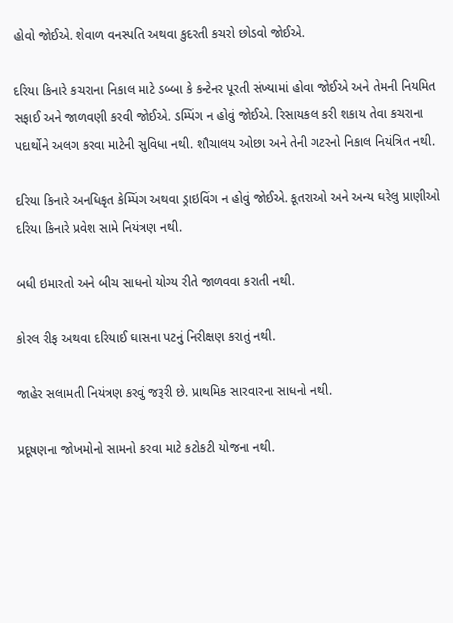હોવો જોઈએ. શેવાળ વનસ્પતિ અથવા કુદરતી કચરો છોડવો જોઈએ.

દરિયા કિનારે કચરાના નિકાલ માટે ડબ્બા કે કન્ટેનર પૂરતી સંખ્યામાં હોવા જોઈએ અને તેમની નિયમિત સફાઈ અને જાળવણી કરવી જોઈએ. ડમ્પિંગ ન હોવું જોઈએ. રિસાયકલ કરી શકાય તેવા કચરાના પદાર્થોને અલગ કરવા માટેની સુવિધા નથી. શૌચાલય ઓછા અને તેની ગટરનો નિકાલ નિયંત્રિત નથી.

દરિયા કિનારે અનધિકૃત કેમ્પિંગ અથવા ડ્રાઇવિંગ ન હોવું જોઈએ. કૂતરાઓ અને અન્ય ઘરેલુ પ્રાણીઓ દરિયા કિનારે પ્રવેશ સામે નિયંત્રણ નથી.

બધી ઇમારતો અને બીચ સાધનો યોગ્ય રીતે જાળવવા કરાતી નથી.

કોરલ રીફ અથવા દરિયાઈ ઘાસના પટનું નિરીક્ષણ કરાતું નથી.

જાહેર સલામતી નિયંત્રણ કરવું જરૂરી છે. પ્રાથમિક સારવારના સાધનો નથી.

પ્રદૂષણના જોખમોનો સામનો કરવા માટે કટોકટી યોજના નથી.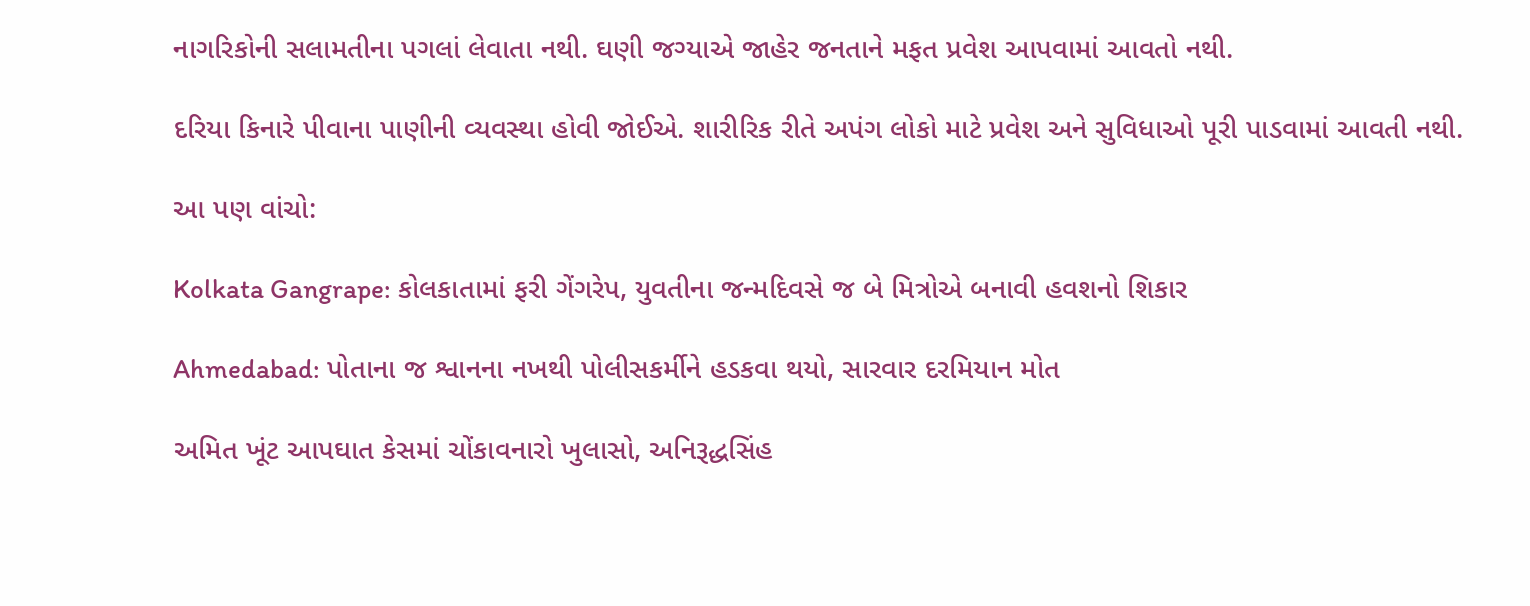નાગરિકોની સલામતીના પગલાં લેવાતા નથી. ઘણી જગ્યાએ જાહેર જનતાને મફત પ્રવેશ આપવામાં આવતો નથી.

દરિયા કિનારે પીવાના પાણીની વ્યવસ્થા હોવી જોઈએ. શારીરિક રીતે અપંગ લોકો માટે પ્રવેશ અને સુવિધાઓ પૂરી પાડવામાં આવતી નથી.

આ પણ વાંચો:

Kolkata Gangrape: કોલકાતામાં ફરી ગેંગરેપ, યુવતીના જન્મદિવસે જ બે મિત્રોએ બનાવી હવશનો શિકાર

Ahmedabad: પોતાના જ શ્વાનના નખથી પોલીસકર્મીને હડકવા થયો, સારવાર દરમિયાન મોત

અમિત ખૂંટ આપઘાત કેસમાં ચોંકાવનારો ખુલાસો, અનિરૂદ્ધસિંહ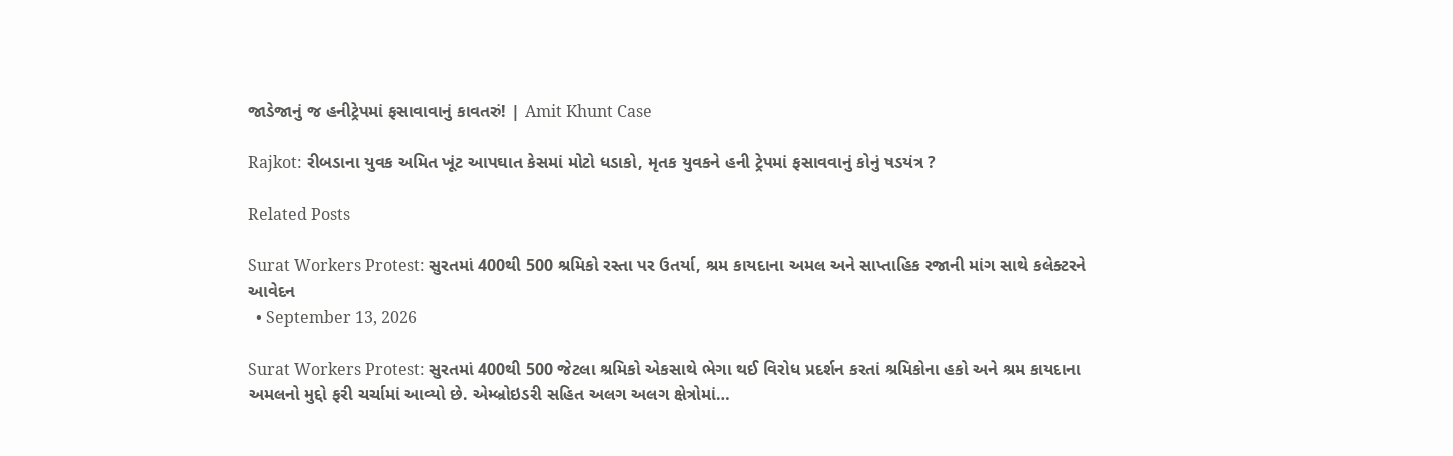જાડેજાનું જ હનીટ્રેપમાં ફસાવાવાનું કાવતરું! | Amit Khunt Case

Rajkot: રીબડાના યુવક અમિત ખૂંટ આપઘાત કેસમાં મોટો ધડાકો, મૃતક યુવકને હની ટ્રેપમાં ફસાવવાનું કોનું ષડયંત્ર ?

Related Posts

Surat Workers Protest: સુરતમાં 400થી 500 શ્રમિકો રસ્તા પર ઉતર્યા, શ્રમ કાયદાના અમલ અને સાપ્તાહિક રજાની માંગ સાથે કલેક્ટરને આવેદન
  • September 13, 2026

Surat Workers Protest: સુરતમાં 400થી 500 જેટલા શ્રમિકો એકસાથે ભેગા થઈ વિરોધ પ્રદર્શન કરતાં શ્રમિકોના હકો અને શ્રમ કાયદાના અમલનો મુદ્દો ફરી ચર્ચામાં આવ્યો છે. એમ્બ્રોઇડરી સહિત અલગ અલગ ક્ષેત્રોમાં…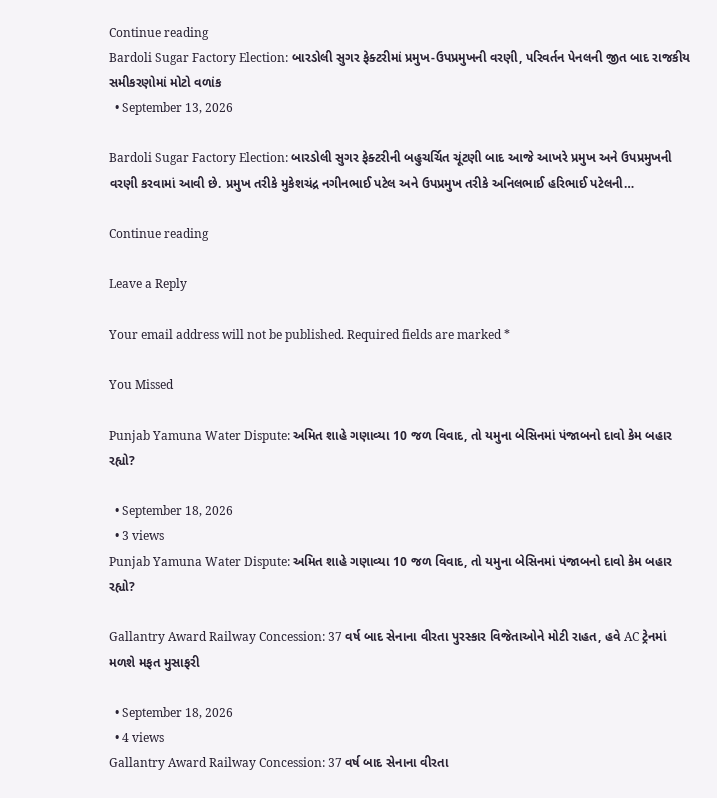Continue reading
Bardoli Sugar Factory Election: બારડોલી સુગર ફેક્ટરીમાં પ્રમુખ-ઉપપ્રમુખની વરણી, પરિવર્તન પેનલની જીત બાદ રાજકીય સમીકરણોમાં મોટો વળાંક
  • September 13, 2026

Bardoli Sugar Factory Election: બારડોલી સુગર ફેક્ટરીની બહુચર્ચિત ચૂંટણી બાદ આજે આખરે પ્રમુખ અને ઉપપ્રમુખની વરણી કરવામાં આવી છે. પ્રમુખ તરીકે મુકેશચંદ્ર નગીનભાઈ પટેલ અને ઉપપ્રમુખ તરીકે અનિલભાઈ હરિભાઈ પટેલની…

Continue reading

Leave a Reply

Your email address will not be published. Required fields are marked *

You Missed

Punjab Yamuna Water Dispute: અમિત શાહે ગણાવ્યા 10 જળ વિવાદ, તો યમુના બેસિનમાં પંજાબનો દાવો કેમ બહાર રહ્યો?

  • September 18, 2026
  • 3 views
Punjab Yamuna Water Dispute: અમિત શાહે ગણાવ્યા 10 જળ વિવાદ, તો યમુના બેસિનમાં પંજાબનો દાવો કેમ બહાર રહ્યો?

Gallantry Award Railway Concession: 37 વર્ષ બાદ સેનાના વીરતા પુરસ્કાર વિજેતાઓને મોટી રાહત, હવે AC ટ્રેનમાં મળશે મફત મુસાફરી

  • September 18, 2026
  • 4 views
Gallantry Award Railway Concession: 37 વર્ષ બાદ સેનાના વીરતા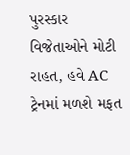પુરસ્કાર વિજેતાઓને મોટી રાહત, હવે AC ટ્રેનમાં મળશે મફત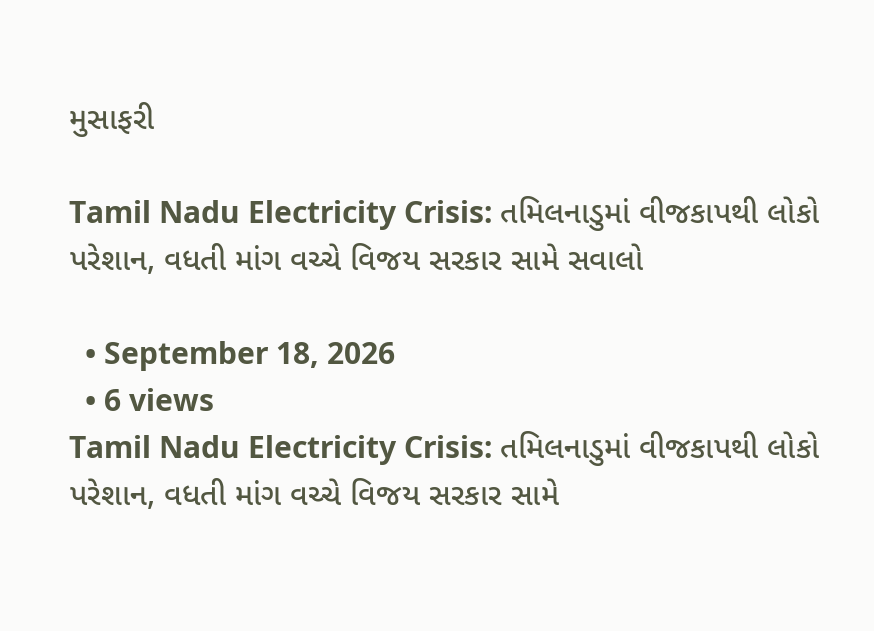મુસાફરી

Tamil Nadu Electricity Crisis: તમિલનાડુમાં વીજકાપથી લોકો પરેશાન, વધતી માંગ વચ્ચે વિજય સરકાર સામે સવાલો

  • September 18, 2026
  • 6 views
Tamil Nadu Electricity Crisis: તમિલનાડુમાં વીજકાપથી લોકો પરેશાન, વધતી માંગ વચ્ચે વિજય સરકાર સામે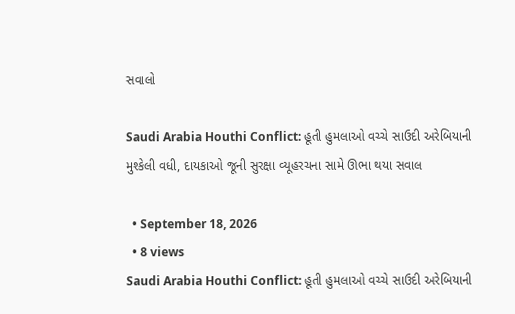સવાલો

Saudi Arabia Houthi Conflict: હૂતી હુમલાઓ વચ્ચે સાઉદી અરેબિયાની મુશ્કેલી વધી, દાયકાઓ જૂની સુરક્ષા વ્યૂહરચના સામે ઊભા થયા સવાલ

  • September 18, 2026
  • 8 views
Saudi Arabia Houthi Conflict: હૂતી હુમલાઓ વચ્ચે સાઉદી અરેબિયાની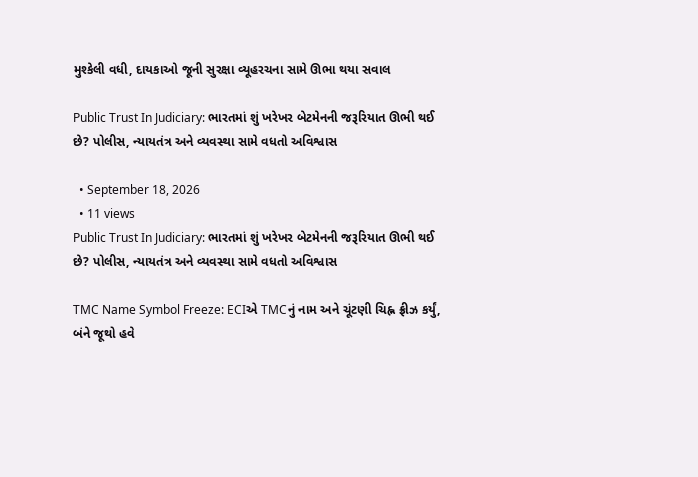મુશ્કેલી વધી, દાયકાઓ જૂની સુરક્ષા વ્યૂહરચના સામે ઊભા થયા સવાલ

Public Trust In Judiciary: ભારતમાં શું ખરેખર બેટમેનની જરૂરિયાત ઊભી થઈ છે? પોલીસ, ન્યાયતંત્ર અને વ્યવસ્થા સામે વધતો અવિશ્વાસ

  • September 18, 2026
  • 11 views
Public Trust In Judiciary: ભારતમાં શું ખરેખર બેટમેનની જરૂરિયાત ઊભી થઈ છે? પોલીસ, ન્યાયતંત્ર અને વ્યવસ્થા સામે વધતો અવિશ્વાસ

TMC Name Symbol Freeze: ECIએ TMCનું નામ અને ચૂંટણી ચિહ્ન ફ્રીઝ કર્યું, બંને જૂથો હવે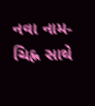નવા નામ-ચિહ્ન સાથે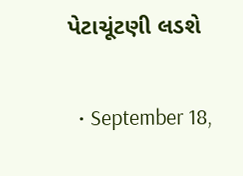પેટાચૂંટણી લડશે

  • September 18,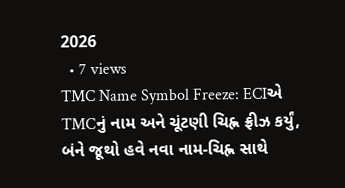2026
  • 7 views
TMC Name Symbol Freeze: ECIએ TMCનું નામ અને ચૂંટણી ચિહ્ન ફ્રીઝ કર્યું, બંને જૂથો હવે નવા નામ-ચિહ્ન સાથે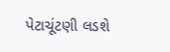પેટાચૂંટણી લડશે